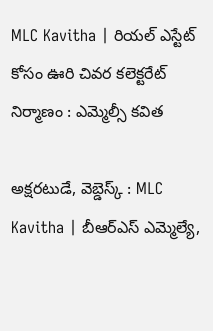MLC Kavitha | రియల్ ఎస్టేట్ కోసం ఊరి చివర కలెక్టరేట్ నిర్మాణం : ఎమ్మెల్సీ కవిత

అక్షరటుడే, వెబ్డెస్క్ : MLC Kavitha | బీఆర్ఎస్ ఎమ్మెల్యే,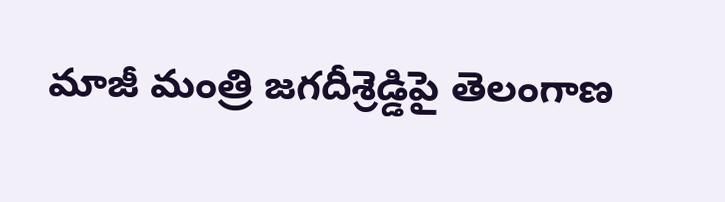మాజీ మంత్రి జగదీశ్రెడ్డిపై తెలంగాణ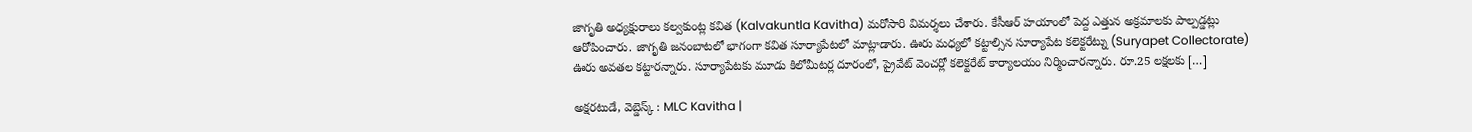జాగృతి అధ్యక్షురాలు కల్వకుంట్ల కవిత (Kalvakuntla Kavitha) మరోసారి విమర్శలు చేశారు. కేసీఆర్ హయాంలో పెద్ద ఎత్తున అక్రమాలకు పాల్పడ్డట్లు ఆరోపించారు. జాగృతి జనంబాటలో భాగంగా కవిత సూర్యాపేటలో మాట్లాడారు. ఊరు మధ్యలో కట్టాల్సిన సూర్యాపేట కలెక్టరేట్ను (Suryapet Collectorate) ఊరు అవతల కట్టారన్నారు. సూర్యాపేటకు మూడు కిలోమీటర్ల దూరంలో, ప్రైవేట్ వెంచర్లో కలెక్టరేట్ కార్యాలయం నిర్మించారన్నారు. రూ.25 లక్షలకు […]

అక్షరటుడే, వెబ్డెస్క్ : MLC Kavitha |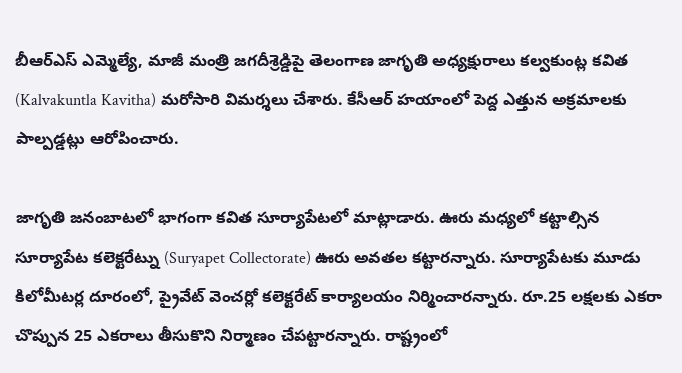బీఆర్ఎస్ ఎమ్మెల్యే, మాజీ మంత్రి జగదీశ్రెడ్డిపై తెలంగాణ జాగృతి అధ్యక్షురాలు కల్వకుంట్ల కవిత (Kalvakuntla Kavitha) మరోసారి విమర్శలు చేశారు. కేసీఆర్ హయాంలో పెద్ద ఎత్తున అక్రమాలకు పాల్పడ్డట్లు ఆరోపించారు.

జాగృతి జనంబాటలో భాగంగా కవిత సూర్యాపేటలో మాట్లాడారు. ఊరు మధ్యలో కట్టాల్సిన సూర్యాపేట కలెక్టరేట్ను (Suryapet Collectorate) ఊరు అవతల కట్టారన్నారు. సూర్యాపేటకు మూడు కిలోమీటర్ల దూరంలో, ప్రైవేట్ వెంచర్లో కలెక్టరేట్ కార్యాలయం నిర్మించారన్నారు. రూ.25 లక్షలకు ఎకరా చొప్పున 25 ఎకరాలు తీసుకొని నిర్మాణం చేపట్టారన్నారు. రాష్ట్రంలో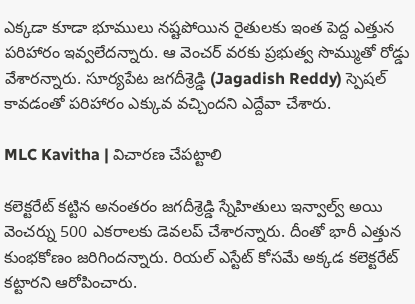ఎక్కడా కూడా భూములు నష్టపోయిన రైతులకు ఇంత పెద్ద ఎత్తున పరిహారం ఇవ్వలేదన్నారు. ఆ వెంచర్ వరకు ప్రభుత్వ సొమ్ముతో రోడ్డు వేశారన్నారు. సూర్యపేట జగదీశ్రెడ్డి (Jagadish Reddy) స్పెషల్ కావడంతో పరిహారం ఎక్కువ వచ్చిందని ఎద్దేవా చేశారు.

MLC Kavitha | విచారణ చేపట్టాలి

కలెక్టరేట్ కట్టిన అనంతరం జగదీశ్రెడ్డి స్నేహితులు ఇన్వాల్వ్ అయి వెంచర్ను 500 ఎకరాలకు డెవలప్ చేశారన్నారు. దీంతో భారీ ఎత్తున కుంభకోణం జరిగిందన్నారు. రియల్ ఎస్టేట్ కోసమే అక్కడ కలెక్టరేట్ కట్టారని ఆరోపించారు.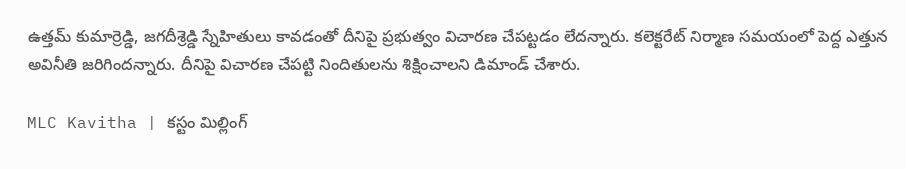ఉత్తమ్ కుమార్రెడ్డి, జగదీశ్రెడ్డి స్నేహితులు కావడంతో దీనిపై ప్రభుత్వం విచారణ చేపట్టడం లేదన్నారు. కలెక్టరేట్ నిర్మాణ సమయంలో పెద్ద ఎత్తున అవినీతి జరిగిందన్నారు. దీనిపై విచారణ చేపట్టి నిందితులను శిక్షించాలని డిమాండ్ చేశారు.

MLC Kavitha | కస్టం మిల్లింగ్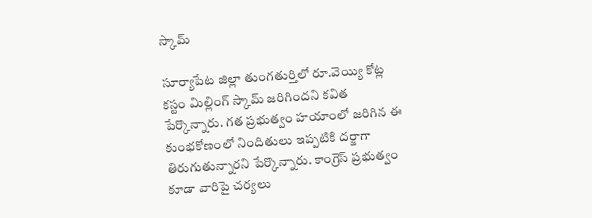స్కామ్

సూర్యాపేట జిల్లా తుంగతుర్తిలో రూ.వెయ్యి కోట్ల కస్టం మిల్లింగ్ స్కామ్ జరిగిందని కవిత పేర్కొన్నారు. గత ప్రభుత్వం హయాంలో జరిగిన ఈ కుంభకోణంలో నిందితులు ఇప్పటికి దర్జాగా తిరుగుతున్నారని పేర్కొన్నారు. కాంగ్రెస్ ప్రభుత్వం కూడా వారిపై చర్యలు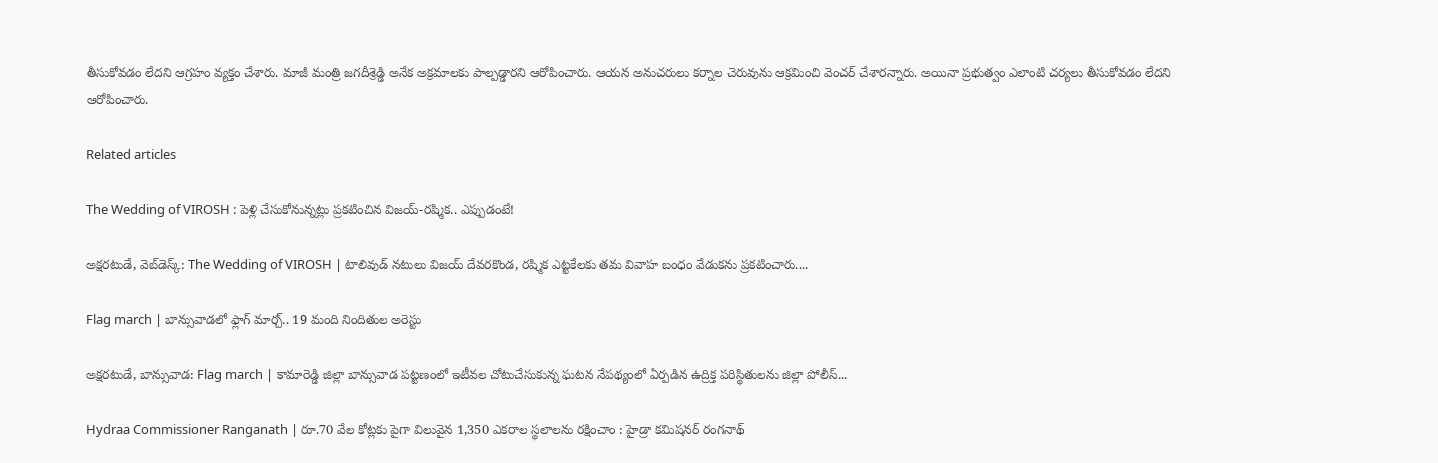తీసుకోవడం లేదని ఆగ్రహం వ్యక్తం చేశారు. మాజీ మంత్రి జగదీశ్రెడ్డి అనేక అక్రమాలకు పాల్పడ్డారని ఆరోపించారు. ఆయన అనుచరులు కర్నాల చెరువును ఆక్రమించి వెంచర్ చేశారన్నారు. అయినా ప్రభుత్వం ఎలాంటి చర్యలు తీసుకోవడం లేదని ఆరోపించారు.

Related articles

The Wedding of VIROSH : పెళ్లి చేసుకోనున్నట్లు ప్రకటించిన విజయ్-రష్మిక.. ఎప్పుడంటే!

అక్షరటుడే, వెబ్‌డెస్క్‌: The Wedding of VIROSH | టాలివుడ్ నటులు విజయ్ దేవరకొండ, రష్మిక ఎట్టకేలకు తమ వివాహ బంధం వేడుకను ప్రకటించారు....

Flag march | బాన్సువాడలో ఫ్లాగ్ మార్చ్.. 19 మంది నిందితుల అరెస్టు

అక్షరటుడే, బాన్సువాడ: Flag march | కామారెడ్డి జిల్లా బాన్సువాడ పట్టణంలో ఇటీవల చోటుచేసుకున్న ఘటన నేపథ్యంలో ఏర్పడిన ఉద్రిక్త పరిస్థితులను జిల్లా పోలీస్...

Hydraa Commissioner Ranganath | రూ.70 వేల కోట్లకు పైగా విలువైన 1,350 ఎకరాల స్థలాలను రక్షించాం : హైడ్రా కమిషనర్ రంగనాథ్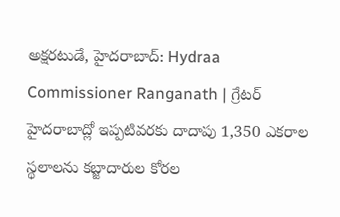అక్షరటుడే, హైదరాబాద్: Hydraa Commissioner Ranganath | గ్రేటర్ హైదరాబాద్లో ఇప్పటివరకు దాదాపు 1,350 ఎకరాల స్థలాలను కబ్జాదారుల కోరల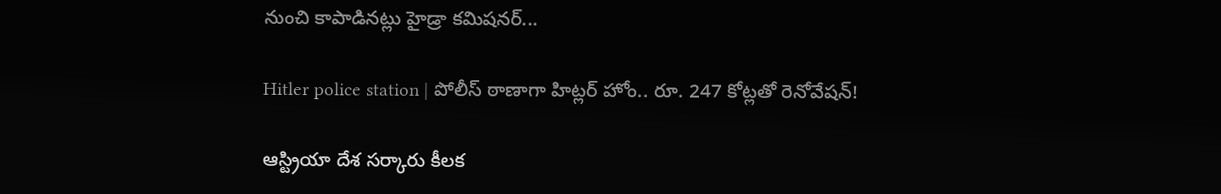నుంచి కాపాడినట్లు హైడ్రా కమిషనర్...

Hitler police station | పోలీస్ ఠాణాగా హిట్లర్ హోం.. రూ. 247 కోట్లతో రెనోవేషన్!

ఆస్ట్రియా దేశ సర్కారు కీలక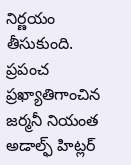నిర్ణయం తీసుకుంది. ప్రపంచ ప్రఖ్యాతిగాంచిన  జర్మనీ నియంత అడాల్ఫ్ హిట్లర్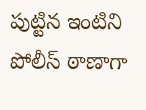పుట్టిన ఇంటిని పోలీస్ ఠాణాగా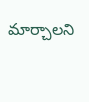మార్చాలని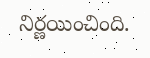నిర్ణయించింది.